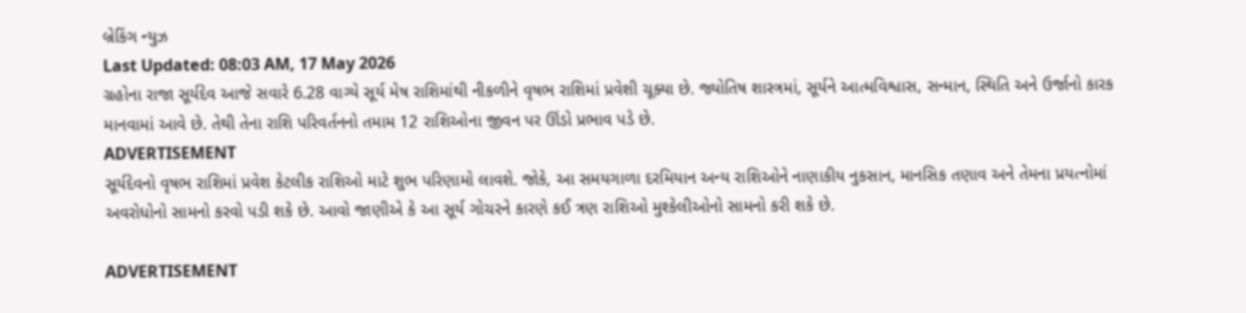બ્રેકિંગ ન્યુઝ
Last Updated: 08:03 AM, 17 May 2026
ગ્રહોના રાજા સૂર્યદેવ આજે સવારે 6.28 વાગ્યે સૂર્ય મેષ રાશિમાંથી નીકળીને વૃષભ રાશિમાં પ્રવેશી ચૂક્યા છે. જ્યોતિષ શાસ્ત્રમાં, સૂર્યને આત્મવિશ્વાસ, સન્માન, સ્થિતિ અને ઉર્જાનો કારક માનવામાં આવે છે. તેથી તેના રાશિ પરિવર્તનનો તમામ 12 રાશિઓના જીવન પર ઊંડો પ્રભાવ પડે છે.
ADVERTISEMENT
સૂર્યદેવનો વૃષભ રાશિમાં પ્રવેશ કેટલીક રાશિઓ માટે શુભ પરિણામો લાવશે. જોકે, આ સમયગાળા દરમિયાન અન્ય રાશિઓને નાણાકીય નુકસાન, માનસિક તણાવ અને તેમના પ્રયત્નોમાં અવરોધોનો સામનો કરવો પડી શકે છે. આવો જાણીએ કે આ સૂર્ય ગોચરને કારણે કઈ ત્રણ રાશિઓ મુશ્કેલીઓનો સામનો કરી શકે છે.

ADVERTISEMENT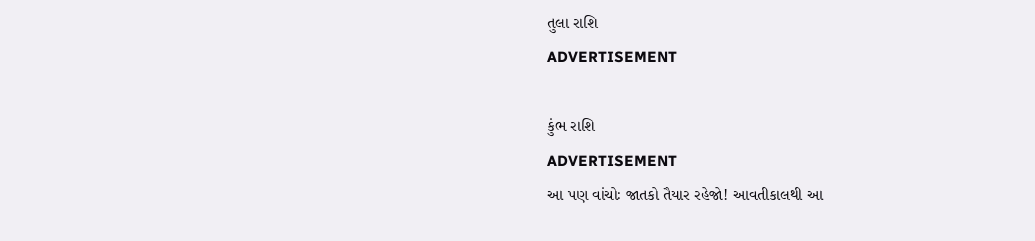તુલા રાશિ
ADVERTISEMENT

કુંભ રાશિ
ADVERTISEMENT
આ પણ વાંચોઃ જાતકો તૈયાર રહેજો! આવતીકાલથી આ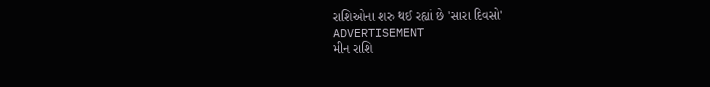રાશિઓના શરુ થઈ રહ્યાં છે 'સારા દિવસો'
ADVERTISEMENT
મીન રાશિ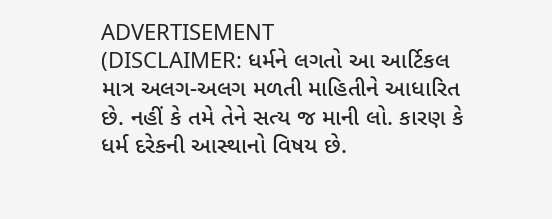ADVERTISEMENT
(DISCLAIMER: ધર્મને લગતો આ આર્ટિકલ માત્ર અલગ-અલગ મળતી માહિતીને આધારિત છે. નહીં કે તમે તેને સત્ય જ માની લો. કારણ કે ધર્મ દરેકની આસ્થાનો વિષય છે.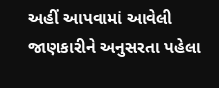અહીં આપવામાં આવેલી જાણકારીને અનુસરતા પહેલા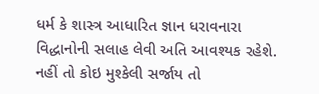ધર્મ કે શાસ્ત્ર આધારિત જ્ઞાન ધરાવનારા વિદ્ધાનોની સલાહ લેવી અતિ આવશ્યક રહેશે. નહીં તો કોઇ મુશ્કેલી સર્જાય તો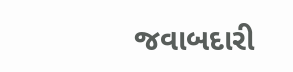જવાબદારી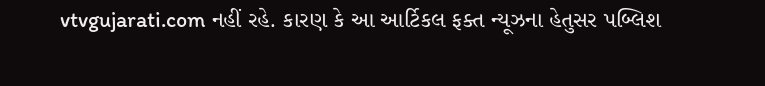vtvgujarati.com નહીં રહે. કારણ કે આ આર્ટિકલ ફક્ત ન્યૂઝના હેતુસર પબ્લિશ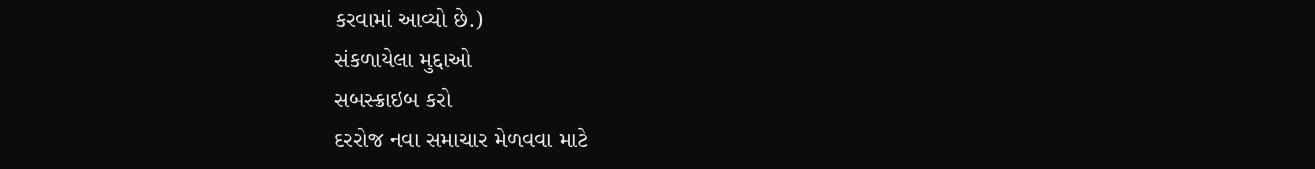કરવામાં આવ્યો છે.)
સંકળાયેલા મુદ્દાઓ
સબસ્ક્રાઇબ કરો
દરરોજ નવા સમાચાર મેળવવા માટે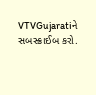VTVGujaratiને સબસ્ક્રાઈબ કરો.